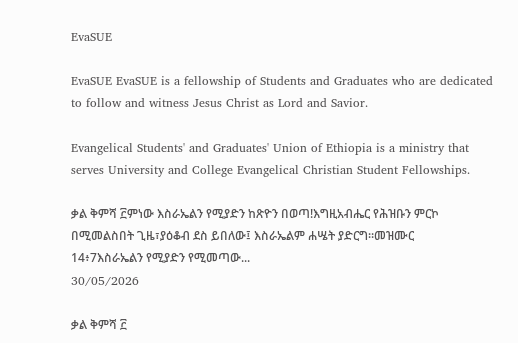EvaSUE

EvaSUE EvaSUE is a fellowship of Students and Graduates who are dedicated to follow and witness Jesus Christ as Lord and Savior.

Evangelical Students' and Graduates' Union of Ethiopia is a ministry that serves University and College Evangelical Christian Student Fellowships.

ቃል ቅምሻ ፫ምነው እስራኤልን የሚያድን ከጽዮን በወጣ!እግዚአብሔር የሕዝቡን ምርኮ በሚመልስበት ጊዜ፣ያዕቆብ ደስ ይበለው፤ እስራኤልም ሐሤት ያድርግ።መዝሙር 14፥7እስራኤልን የሚያድን የሚመጣው...
30/05/2026

ቃል ቅምሻ ፫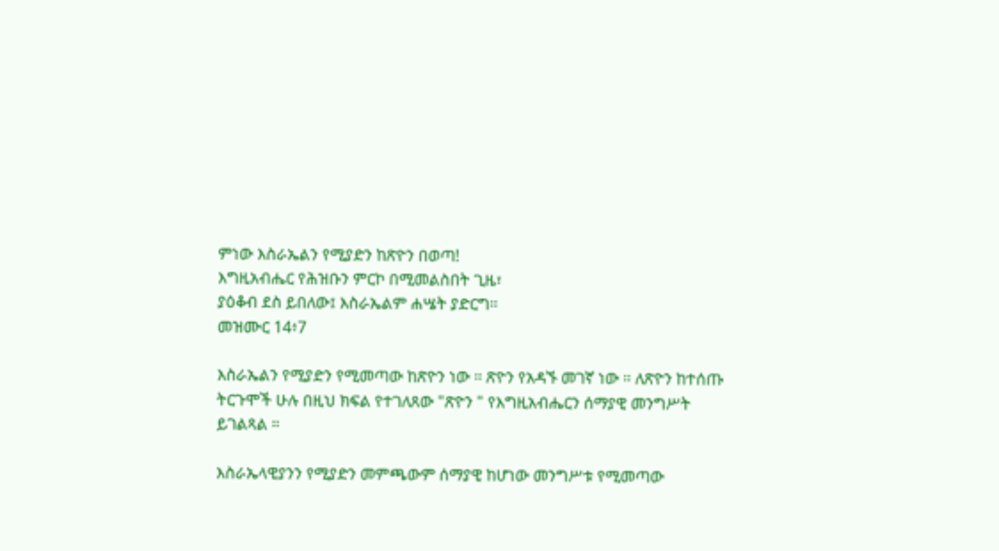ምነው እስራኤልን የሚያድን ከጽዮን በወጣ!
እግዚአብሔር የሕዝቡን ምርኮ በሚመልስበት ጊዜ፣
ያዕቆብ ደስ ይበለው፤ እስራኤልም ሐሤት ያድርግ።
መዝሙር 14፥7

እስራኤልን የሚያድን የሚመጣው ከጽዮን ነው ። ጽዮን የአዳኙ መገኛ ነው ። ለጽዮን ከተሰጡ ትርጉሞች ሁሉ በዚህ ክፍል የተገለጸው "ጽዮን " የእግዚአብሔርን ሰማያዊ መንግሥት ይገልጻል ።

እስራኤላዊያንን የሚያድን መምጫውም ሰማያዊ ከሆነው መንግሥቱ የሚመጣው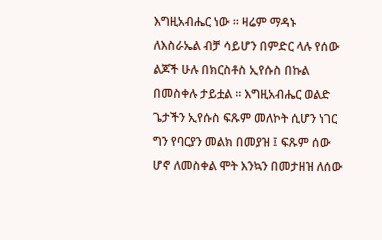እግዚአብሔር ነው ። ዛሬም ማዳኑ ለእስራኤል ብቻ ሳይሆን በምድር ላሉ የሰው ልጆች ሁሉ በክርስቶስ ኢየሱስ በኩል በመስቀሉ ታይቷል ። እግዚአብሔር ወልድ ጌታችን ኢየሱስ ፍጹም መለኮት ሲሆን ነገር ግን የባርያን መልክ በመያዝ ፤ ፍጹም ሰው ሆኖ ለመስቀል ሞት እንኳን በመታዘዝ ለሰው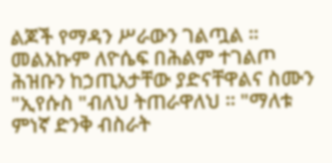ልጆች የማዳን ሥራውን ገልጧል ። መልአኩም ለዮሴፍ በሕልም ተገልጦ ሕዝቡን ከኃጢአታቸው ያድናቸዋልና ስሙን "ኢየሱስ "ብለህ ትጠራዋለህ ። "ማለቱ ምነኛ ድንቅ ብስራት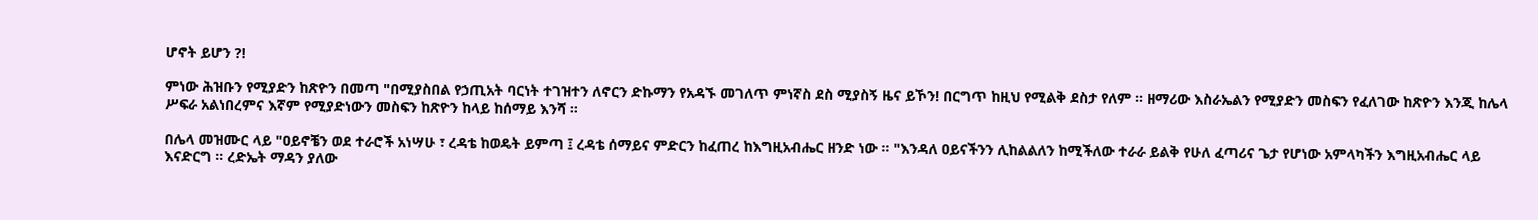ሆኖት ይሆን ?!

ምነው ሕዝቡን የሚያድን ከጽዮን በመጣ "በሚያስበል የኃጢአት ባርነት ተገዝተን ለኖርን ድኩማን የአዳኙ መገለጥ ምነኛስ ደስ ሚያስኝ ዜና ይኾን! በርግጥ ከዚህ የሚልቅ ደስታ የለም ። ዘማሪው እስራኤልን የሚያድን መስፍን የፈለገው ከጽዮን እንጂ ከሌላ ሥፍራ አልነበረምና እኛም የሚያድነውን መስፍን ከጽዮን ከላይ ከሰማይ እንሻ ።

በሌላ መዝሙር ላይ "ዐይኖቼን ወደ ተራሮች አነሣሁ ፣ ረዳቴ ከወዴት ይምጣ ፤ ረዳቴ ሰማይና ምድርን ከፈጠረ ከእግዚአብሔር ዘንድ ነው ። "እንዳለ ዐይናችንን ሊከልልለን ከሚችለው ተራራ ይልቅ የሁለ ፈጣሪና ጌታ የሆነው አምላካችን እግዚአብሔር ላይ እናድርግ ። ረድኤት ማዳን ያለው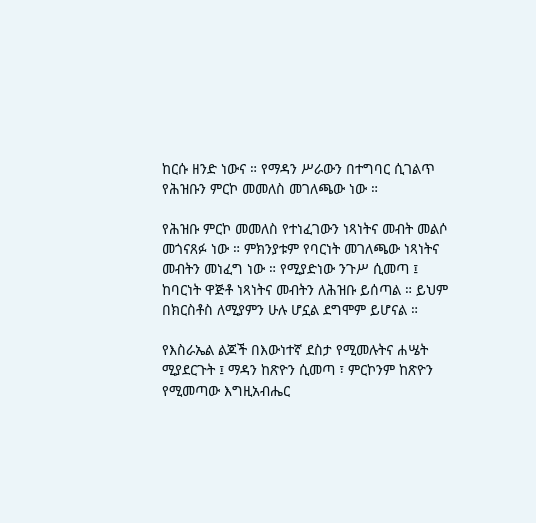ከርሱ ዘንድ ነውና ። የማዳን ሥራውን በተግባር ሲገልጥ የሕዝቡን ምርኮ መመለስ መገለጫው ነው ።

የሕዝቡ ምርኮ መመለስ የተነፈገውን ነጻነትና መብት መልሶ መጎናጸፉ ነው ። ምክንያቱም የባርነት መገለጫው ነጻነትና መብትን መነፈግ ነው ። የሚያድነው ንጉሥ ሲመጣ ፤ ከባርነት ዋጅቶ ነጻነትና መብትን ለሕዝቡ ይሰጣል ። ይህም በክርስቶስ ለሚያምን ሁሉ ሆኗል ደግሞም ይሆናል ።

የእስራኤል ልጆች በእውነተኛ ደስታ የሚመሉትና ሐሤት ሚያደርጉት ፤ ማዳን ከጽዮን ሲመጣ ፣ ምርኮንም ከጽዮን የሚመጣው እግዚአብሔር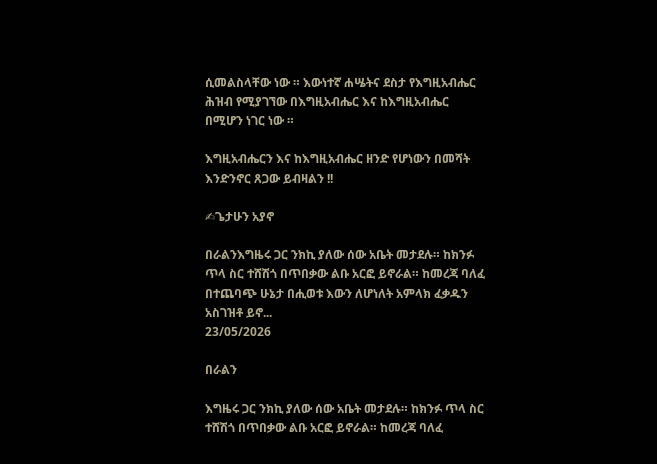ሲመልስላቸው ነው ። እውነተኛ ሐሤትና ደስታ የእግዚአብሔር ሕዝብ የሚያገኘው በእግዚአብሔር እና ከእግዚአብሔር በሚሆን ነገር ነው ።

እግዚአብሔርን እና ከእግዚአብሔር ዘንድ የሆነውን በመሻት እንድንኖር ጸጋው ይብዛልን !!

✍ጌታሁን አያኖ

በራልንእግዜሩ ጋር ንክኪ ያለው ሰው አቤት መታደሉ። ከክንፉ ጥላ ስር ተሸሽጎ በጥበቃው ልቡ አርፎ ይኖራል። ከመረጃ ባለፈ በተጨባጭ ሁኔታ በሒወቱ እውን ለሆነለት አምላክ ፈቃዱን አስገዝቶ ይኖ...
23/05/2026

በራልን

እግዜሩ ጋር ንክኪ ያለው ሰው አቤት መታደሉ። ከክንፉ ጥላ ስር ተሸሽጎ በጥበቃው ልቡ አርፎ ይኖራል። ከመረጃ ባለፈ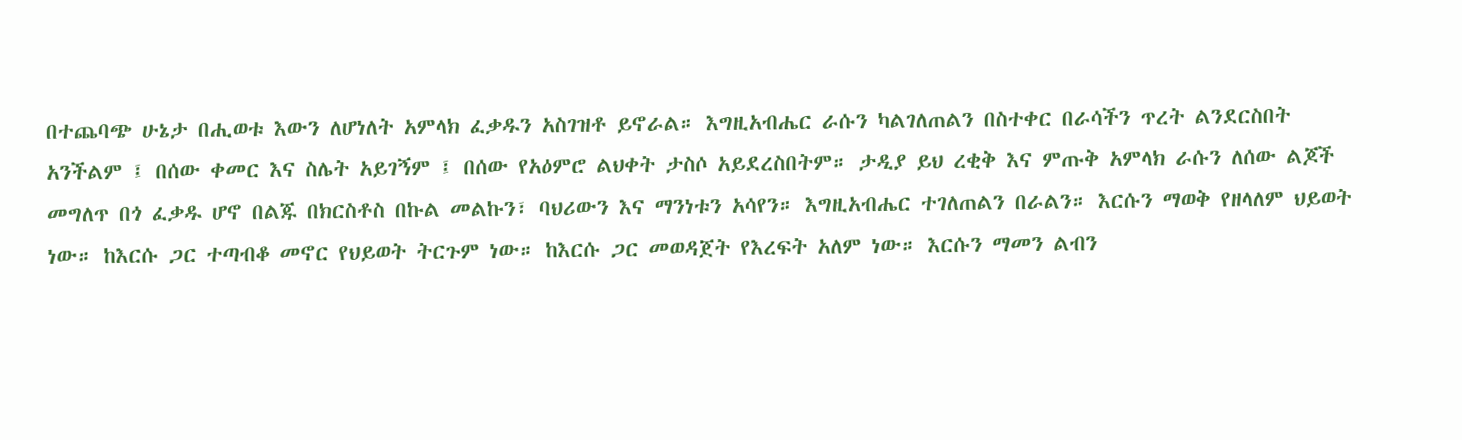በተጨባጭ ሁኔታ በሒወቱ እውን ለሆነለት አምላክ ፈቃዱን አስገዝቶ ይኖራል። እግዚአብሔር ራሱን ካልገለጠልን በስተቀር በራሳችን ጥረት ልንደርስበት አንችልም ፤ በሰው ቀመር እና ስሌት አይገኝም ፤ በሰው የአዕምሮ ልህቀት ታስሶ አይደረስበትም። ታዲያ ይህ ረቂቅ እና ምጡቅ አምላክ ራሱን ለሰው ልጆች መግለጥ በጎ ፈቃዱ ሆኖ በልጁ በክርስቶስ በኩል መልኩን፣ ባህሪውን እና ማንነቱን አሳየን። እግዚአብሔር ተገለጠልን በራልን። እርሱን ማወቅ የዘላለም ህይወት ነው። ከእርሱ ጋር ተጣብቆ መኖር የህይወት ትርጉም ነው። ከእርሱ ጋር መወዳጀት የእረፍት አለም ነው። እርሱን ማመን ልብን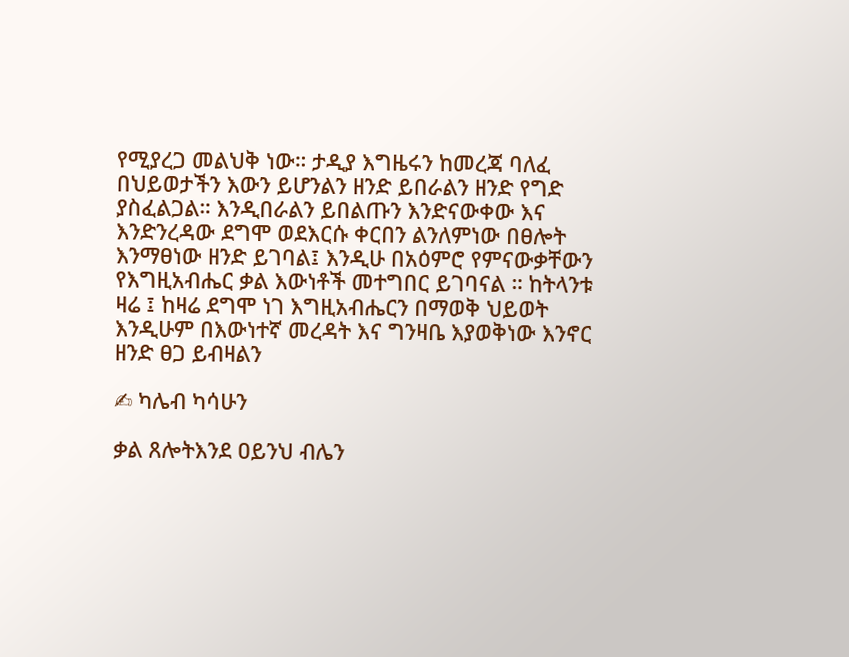የሚያረጋ መልህቅ ነው። ታዲያ እግዜሩን ከመረጃ ባለፈ በህይወታችን እውን ይሆንልን ዘንድ ይበራልን ዘንድ የግድ ያስፈልጋል። እንዲበራልን ይበልጡን እንድናውቀው እና እንድንረዳው ደግሞ ወደእርሱ ቀርበን ልንለምነው በፀሎት እንማፀነው ዘንድ ይገባል፤ እንዲሁ በአዕምሮ የምናውቃቸውን የእግዚአብሔር ቃል እውነቶች መተግበር ይገባናል ። ከትላንቱ ዛሬ ፤ ከዛሬ ደግሞ ነገ እግዚአብሔርን በማወቅ ህይወት እንዲሁም በእውነተኛ መረዳት እና ግንዛቤ እያወቅነው እንኖር ዘንድ ፀጋ ይብዛልን

✍ ካሌብ ካሳሁን

ቃል ጸሎትእንደ ዐይንህ ብሌን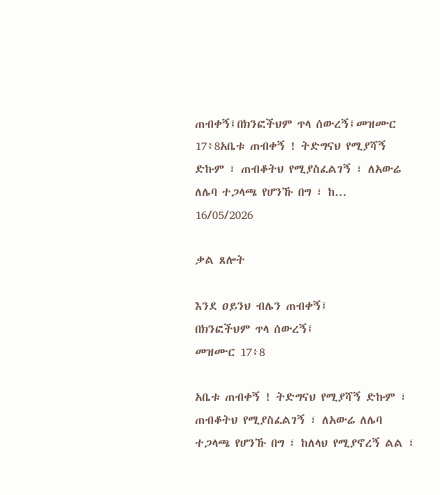ጠብቀኝ፤በክንፎችህም ጥላ ሰውረኝ፤መዝሙር 17፥8አቤቱ ጠብቀኝ ! ትድግናህ የሚያሻኝ ድኩም ፣ ጠብቆትህ የሚያስፈልገኝ ፣ ለአውሬ ለሌባ ተጋላጫ የሆንኹ በግ ፣ ከ...
16/05/2026

ቃል ጸሎት

እንደ ዐይንህ ብሌን ጠብቀኝ፤
በክንፎችህም ጥላ ሰውረኝ፤
መዝሙር 17፥8

አቤቱ ጠብቀኝ ! ትድግናህ የሚያሻኝ ድኩም ፣ ጠብቆትህ የሚያስፈልገኝ ፣ ለአውሬ ለሌባ ተጋላጫ የሆንኹ በግ ፣ ከለላህ የሚያኖረኝ ልል ፣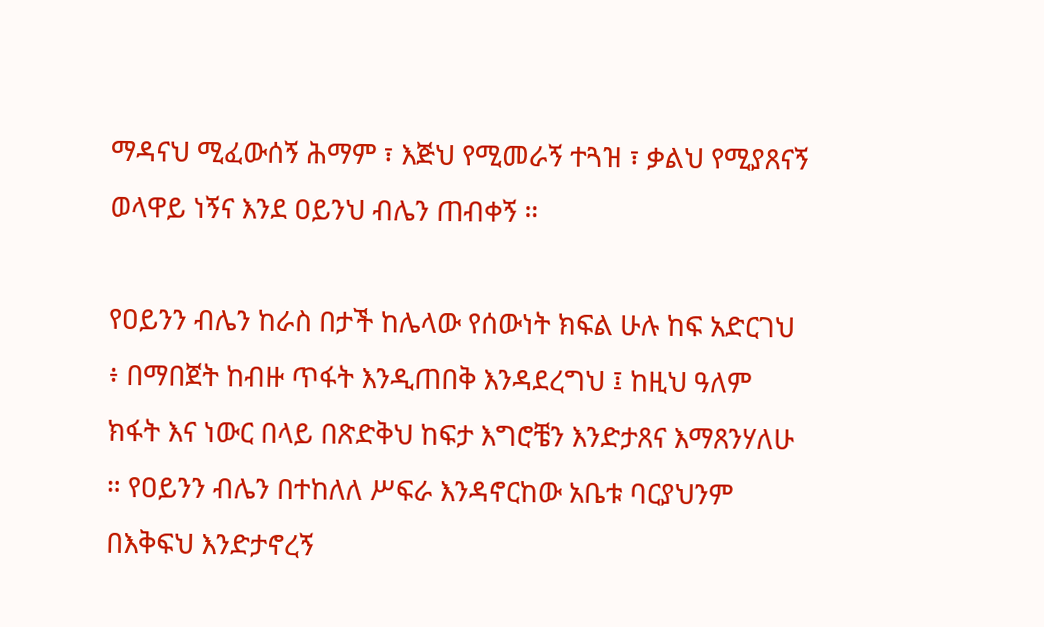ማዳናህ ሚፈውሰኝ ሕማም ፣ እጅህ የሚመራኝ ተጓዝ ፣ ቃልህ የሚያጸናኝ ወላዋይ ነኝና እንደ ዐይንህ ብሌን ጠብቀኝ ።

የዐይንን ብሌን ከራስ በታች ከሌላው የሰውነት ክፍል ሁሉ ከፍ አድርገህ ፥ በማበጀት ከብዙ ጥፋት እንዲጠበቅ እንዳደረግህ ፤ ከዚህ ዓለም ክፋት እና ነውር በላይ በጽድቅህ ከፍታ እግሮቼን እንድታጸና እማጸንሃለሁ ። የዐይንን ብሌን በተከለለ ሥፍራ እንዳኖርከው አቤቱ ባርያህንም በእቅፍህ እንድታኖረኝ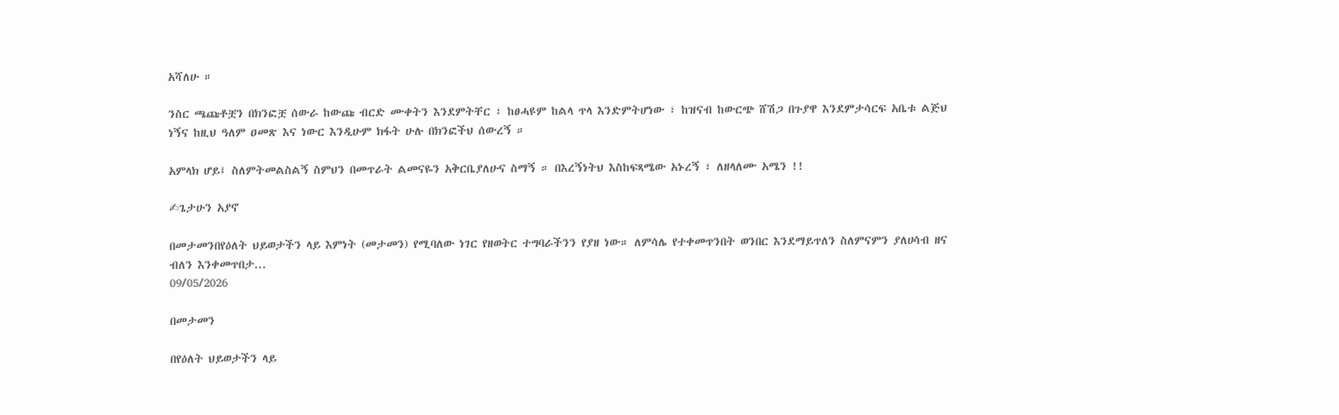አሻለሁ ።

ንስር ጫጩቶቿን በክንፎቿ ሰውራ ከውጩ ብርድ ሙቀትን እንደምትቸር ፣ ከፀሓዩም ከልላ ጥላ እንድምትሆነው ፣ ከዝናብ ከውርጭ ሸሽጋ በጉያዋ እንደምታሳርፍ አቤቱ ልጅህ ነኝና ከዚህ ዓለም ዐመጽ እና ነውር እንዲሁም ክፋት ሁሉ በክንፎችህ ሰውረኝ ።

አምላክ ሆይ፤ ስለምትመልስልኝ ስምህን በመጥራት ልመናዬን አቅርቤያለሁና ስማኝ ። በእረኝነትህ እስከፍጻሜው አኑረኝ ፣ ለዘላለሙ አሜን !!

✍ጌታሁን አያኖ

በመታመንበየዕለት ህይወታችን ላይ እምነት (መታመን) የሚባለው ነገር የዘወትር ተግባራችንን የያዘ ነው። ለምሳሌ የተቀመጥንበት ወንበር እንደማይጥለን ስለምናምን ያለሀሳብ ዘና ብለን እንቀመጥበታ...
09/05/2026

በመታመን

በየዕለት ህይወታችን ላይ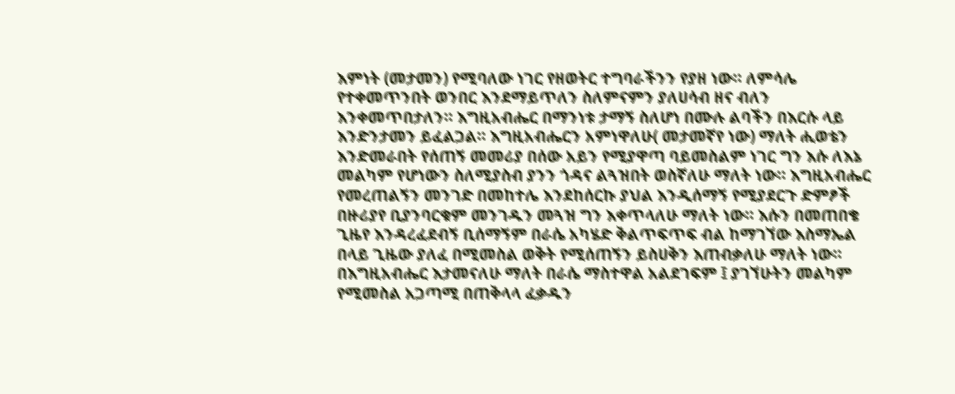እምነት (መታመን) የሚባለው ነገር የዘወትር ተግባራችንን የያዘ ነው። ለምሳሌ የተቀመጥንበት ወንበር እንደማይጥለን ስለምናምን ያለሀሳብ ዘና ብለን እንቀመጥበታለን። እግዚአብሔር በማንነቱ ታማኝ ስለሆነ በሙሉ ልባችን በእርሱ ላይ እንድንታመን ይፈልጋል። እግዚአብሔርን አምነዋለሁ( መታመኛየ ነው) ማለት ሒወቴን እንድመራበት የሰጠኝ መመሪያ በሰው አይን የሚያዋጣ ባይመስልም ነገር ግን እሱ ለእኔ መልካም የሆነውን ስለሚያስብ ያንን ጎዳና ልጓዝበት ወስኛለሁ ማለት ነው። እግዚአብሔር የመረጠልኝን መንገድ በመከተሌ እንደከሰርኩ ያህል እንዲሰማኝ የሚያደርጉ ድምፆች በዙሪያየ ቢያንባርቁም መንገዱን መጓዝ ግን እቀጥላለሁ ማለት ነው። እሱን በመጠበቄ ጊዜየ እንዳረፈደብኝ ቢሰማኝም በራሴ አካሄድ ቅልጥፍጥፍ ብል ከማገኘው እስማኤል በላይ ጊዜው ያለፈ በሚመስል ወቅት የሚሰጠኝን ይስሀቅን እጠብቃለሁ ማለት ነው። በእግዚአብሔር እታመናለሁ ማለት በራሴ ማስተዋል አልደገፍም ፤ ያገኘሁትን መልካም የሚመስል አጋጣሚ በጠቅላላ ፈቃዱን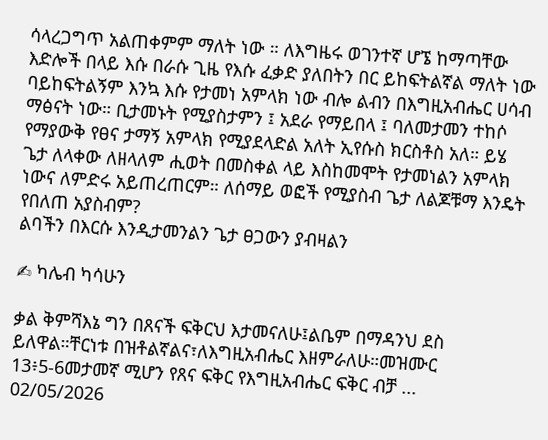ሳላረጋግጥ አልጠቀምም ማለት ነው ። ለእግዜሩ ወገንተኛ ሆኜ ከማጣቸው እድሎች በላይ እሱ በራሱ ጊዜ የእሱ ፈቃድ ያለበትን በር ይከፍትልኛል ማለት ነው ባይከፍትልኝም እንኳ እሱ የታመነ አምላክ ነው ብሎ ልብን በእግዚአብሔር ሀሳብ ማፅናት ነው። ቢታመኑት የሚያስታምን ፤ አደራ የማይበላ ፤ ባለመታመን ተከሶ የማያውቅ የፀና ታማኝ አምላክ የሚያደላድል አለት ኢየሱስ ክርስቶስ አለ። ይሄ ጌታ ለላቀው ለዘላለም ሒወት በመስቀል ላይ እስከመሞት የታመነልን አምላክ ነውና ለምድሩ አይጠረጠርም። ለሰማይ ወፎች የሚያስብ ጌታ ለልጆቹማ እንዴት የበለጠ አያስብም?
ልባችን በእርሱ እንዲታመንልን ጌታ ፀጋውን ያብዛልን

✍ ካሌብ ካሳሁን

ቃል ቅምሻእኔ ግን በጸናች ፍቅርህ እታመናለሁ፤ልቤም በማዳንህ ደስ ይለዋል።ቸርነቱ በዝቶልኛልና፣ለእግዚአብሔር እዘምራለሁ።መዝሙር 13፥5-6መታመኛ ሚሆን የጸና ፍቅር የእግዚአብሔር ፍቅር ብቻ ...
02/05/2026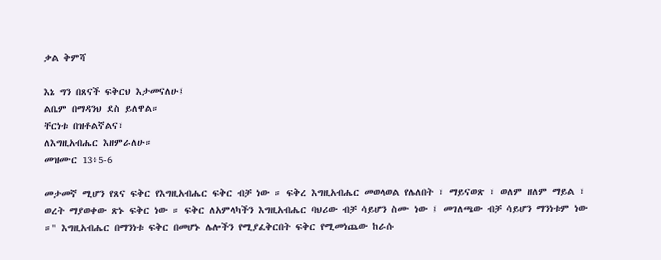ቃል ቅምሻ

እኔ ግን በጸናች ፍቅርህ እታመናለሁ፤
ልቤም በማዳንህ ደስ ይለዋል።
ቸርነቱ በዝቶልኛልና፣
ለእግዚአብሔር እዘምራለሁ።
መዝሙር 13፥5-6

መታመኛ ሚሆን የጸና ፍቅር የእግዚአብሔር ፍቅር ብቻ ነው ። ፍቅረ እግዚአብሔር መወላወል የሌለበት ፣ ማይናወጽ ፣ ወለም ዘለም ማይል ፣ ወረት ማያወቀው ጽኑ ፍቅር ነው ። ፍቅር ለአምላካችን እግዚአብሔር ባህሪው ብቻ ሳይሆን ስሙ ነው ፤ መገለጫው ብቻ ሳይሆን ማንነቱም ነው ።" እግዚአብሔር በማንነቱ ፍቅር በመሆኑ ሌሎችን የሚያፈቅርበት ፍቅር የሚመነጨው ከራሱ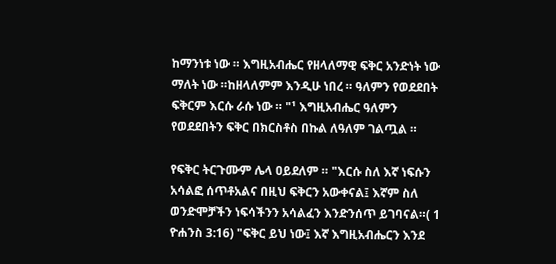ከማንነቱ ነው ። እግዚአብሔር የዘላለማዊ ፍቅር አንድነት ነው ማለት ነው ።ከዘላለምም እንዲሁ ነበረ ። ዓለምን የወደደበት ፍቅርም እርሱ ራሱ ነው ። "¹ እግዚአብሔር ዓለምን የወደደበትን ፍቅር በክርስቶስ በኩል ለዓለም ገልጧል ።

የፍቅር ትርጉሙም ሌላ ዐይደለም ። "እርሱ ስለ እኛ ነፍሱን አሳልፎ ሰጥቶአልና በዚህ ፍቅርን አውቀናል፤ እኛም ስለ ወንድሞቻችን ነፍሳችንን አሳልፈን እንድንሰጥ ይገባናል።( 1 ዮሐንስ 3:16) "ፍቅር ይህ ነው፤ እኛ እግዚአብሔርን እንደ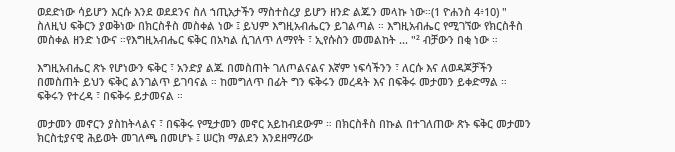ወደድነው ሳይሆን እርሱ እንደ ወደደንና ስለ ኀጢአታችን ማስተስረያ ይሆን ዘንድ ልጁን መላኩ ነው።(1 ዮሐንስ 4፥10) " ስለዚህ ፍቅርን ያወቅነው በክርስቶስ መስቀል ነው ፤ ይህም እግዚአብሔርን ይገልጣል ። እግዚአብሔር የሚገኘው የክርስቶስ መስቀል ዘንድ ነውና ።የእግዚአብሔር ፍቅር በአካል ሲገለጥ ለማየት ፣ ኢየሱስን መመልከት ... "² ብቻውን በቂ ነው ።

እግዚአብሔር ጽኑ የሆነውን ፍቅር ፣ አንድያ ልጁ በመስጠት ገለጦልናልና እኛም ነፍሳችንን ፣ ለርሱ እና ለወዳጆቻችን በመስጠት ይህን ፍቅር ልንገልጥ ይገባናል ። ከመግለጥ በፊት ግን ፍቅሩን መረዳት እና በፍቅሩ መታመን ይቀድማል ። ፍቅሩን የተረዳ ፣ በፍቅሩ ይታመናል ።

መታመን መኖርን ያስከትላልና ፣ በፍቅሩ የሚታመን መኖር አይከብደውም ። በክርስቶስ በኩል በተገለጠው ጽኑ ፍቅር መታመን ክርስቲያናዊ ሕይወት መገለጫ በመሆኑ ፤ ሠርክ ማልደን እንደዘማሪው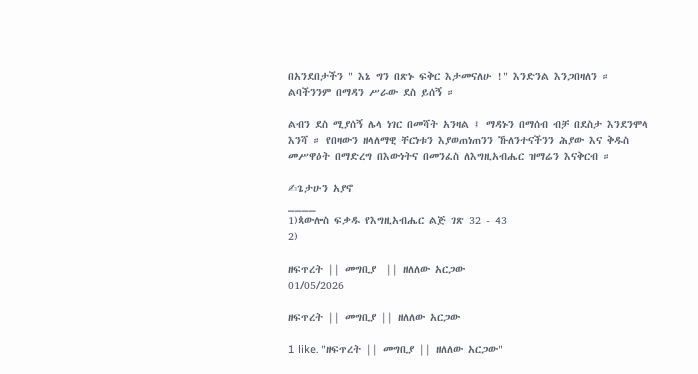በአንደበታችን " እኔ ግን በጽኑ ፍቅር እታመናለሁ !" እንድንል እንጋበዛለን ። ልባችንንም በማዳን ሥራው ደስ ይሰኝ ።

ልብን ደስ ሚያሰኝ ሌላ ነገር በመሻት አንዛል ፤ ማዳኑን በማሰብ ብቻ በደስታ እንደንሞላ እንሻ ። የበዛውን ዘላለማዊ ቸርነቱን እያወጠነጠንን ኹለንተናችንን ሕያው እና ቅዱስ መሥዋዕት በማድረግ በእውነትና በመንፈስ ለእግዚአብሔር ዝማሬን እናቅርብ ።

✍ጌታሁን አያኖ
____
1)ጳውሎስ ፍቃዱ የእግዚአብሔር ልጅ ገጽ 32 - 43
2)

ዘፍጥረት || መግቢያ  || ዘለለው አርጋው
01/05/2026

ዘፍጥረት || መግቢያ || ዘለለው አርጋው

1 like. "ዘፍጥረት || መግቢያ || ዘለለው አርጋው"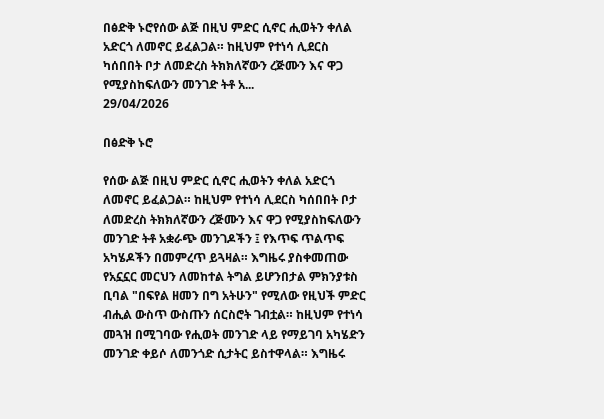በፅድቅ ኑሮየሰው ልጅ በዚህ ምድር ሲኖር ሒወትን ቀለል አድርጎ ለመኖር ይፈልጋል። ከዚህም የተነሳ ሊደርስ ካሰበበት ቦታ ለመድረስ ትክክለኛውን ረጅሙን እና ዋጋ የሚያስከፍለውን መንገድ ትቶ አ...
29/04/2026

በፅድቅ ኑሮ

የሰው ልጅ በዚህ ምድር ሲኖር ሒወትን ቀለል አድርጎ ለመኖር ይፈልጋል። ከዚህም የተነሳ ሊደርስ ካሰበበት ቦታ ለመድረስ ትክክለኛውን ረጅሙን እና ዋጋ የሚያስከፍለውን መንገድ ትቶ አቋራጭ መንገዶችን ፤ የእጥፍ ጥልጥፍ አካሄዶችን በመምረጥ ይጓዛል። እግዜሩ ያስቀመጠው የአኗኗር መርህን ለመከተል ትግል ይሆንበታል ምክንያቱስ ቢባል "በፍየል ዘመን በግ አትሁን" የሚለው የዚህች ምድር ብሒል ውስጥ ውስጡን ሰርስሮት ገብቷል። ከዚህም የተነሳ መጓዝ በሚገባው የሒወት መንገድ ላይ የማይገባ አካሄድን መንገድ ቀይሶ ለመንጎድ ሲታትር ይስተዋላል። እግዜሩ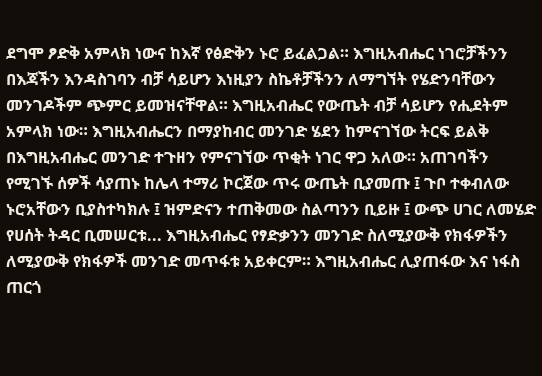ደግሞ ፆድቅ አምላክ ነውና ከእኛ የፅድቅን ኑሮ ይፈልጋል። እግዚአብሔር ነገሮቻችንን በእጃችን እንዳስገባን ብቻ ሳይሆን እነዚያን ስኬቶቻችንን ለማግኘት የሄድንባቸውን መንገዶችም ጭምር ይመዝናቸዋል። እግዚአብሔር የውጤት ብቻ ሳይሆን የሒደትም አምላክ ነው። እግዚአብሔርን በማያከብር መንገድ ሄደን ከምናገኘው ትርፍ ይልቅ በእግዚአብሔር መንገድ ተጉዘን የምናገኘው ጥቂት ነገር ዋጋ አለው። አጠገባችን የሚገኙ ሰዎች ሳያጠኑ ከሌላ ተማሪ ኮርጀው ጥሩ ውጤት ቢያመጡ ፤ ጉቦ ተቀብለው ኑሮአቸውን ቢያስተካክሉ ፤ ዝምድናን ተጠቅመው ስልጣንን ቢይዙ ፤ ውጭ ሀገር ለመሄድ የሀሰት ትዳር ቢመሠርቱ... እግዚአብሔር የፃድቃንን መንገድ ስለሚያውቅ የክፋዎችን ለሚያውቅ የክፋዎች መንገድ መጥፋቱ አይቀርም። እግዚአብሔር ሊያጠፋው እና ነፋስ ጠርጎ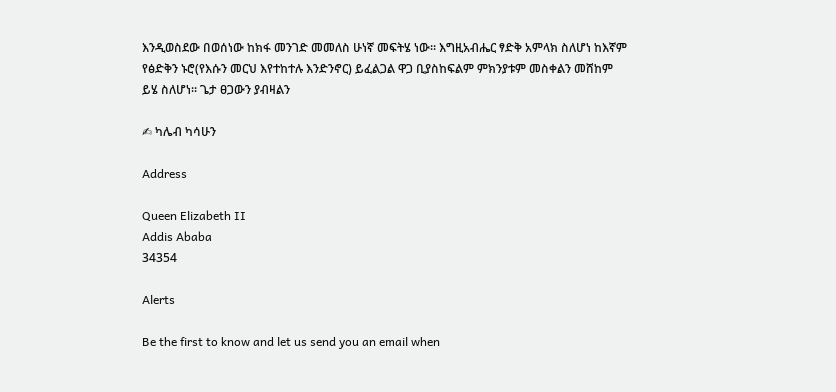እንዲወስደው በወሰነው ከክፋ መንገድ መመለስ ሁነኛ መፍትሄ ነው። እግዚአብሔር ፃድቅ አምላክ ስለሆነ ከእኛም የፅድቅን ኑሮ(የእሱን መርህ እየተከተሉ እንድንኖር) ይፈልጋል ዋጋ ቢያስከፍልም ምክንያቱም መስቀልን መሸከም ይሄ ስለሆነ። ጌታ ፀጋውን ያብዛልን

✍ ካሌብ ካሳሁን

Address

Queen Elizabeth II
Addis Ababa
34354

Alerts

Be the first to know and let us send you an email when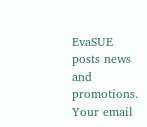EvaSUE posts news and promotions. Your email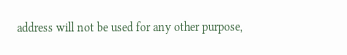address will not be used for any other purpose,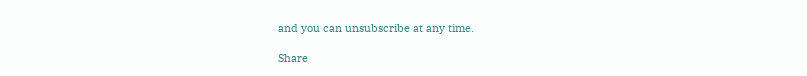and you can unsubscribe at any time.

Share